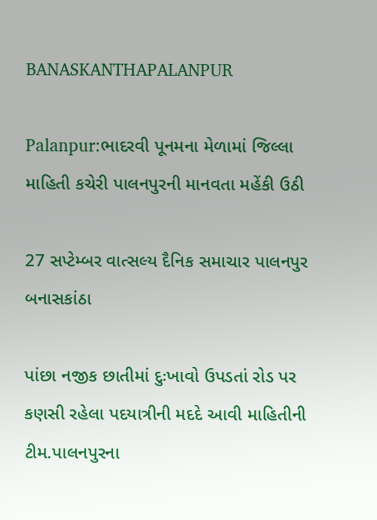BANASKANTHAPALANPUR

Palanpur:ભાદરવી પૂનમના મેળામાં જિલ્લા માહિતી કચેરી પાલનપુરની માનવતા મહેંકી ઉઠી

27 સપ્ટેમ્બર વાત્સલ્ય દૈનિક સમાચાર પાલનપુર બનાસકાંઠા

પાંછા નજીક છાતીમાં દુઃખાવો ઉપડતાં રોડ પર કણસી રહેલા પદયાત્રીની મદદે આવી માહિતીની ટીમ.પાલનપુરના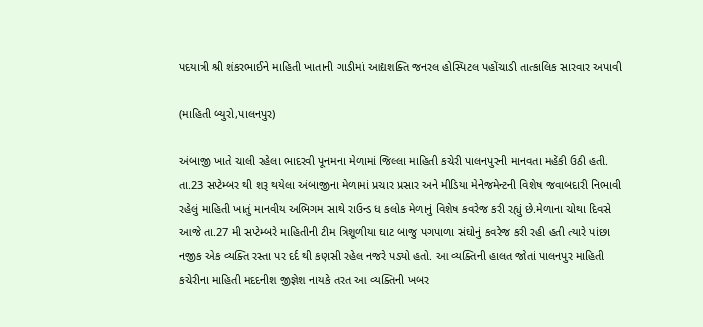પદયાત્રી શ્રી શંકરભાઈને માહિતી ખાતાની ગાડીમાં આદ્યશક્તિ જનરલ હોસ્પિટલ પહોંચાડી તાત્કાલિક સારવાર અપાવી

(માહિતી બ્યુરો,પાલનપુર)

અંબાજી ખાતે ચાલી રહેલા ભાદરવી પૂનમના મેળામાં જિલ્લા માહિતી કચેરી પાલનપુરની માનવતા મહેંકી ઉઠી હતી. તા.23 સપ્ટેમ્બર થી શરૂ થયેલા અંબાજીના મેળામાં પ્રચાર પ્રસાર અને મીડિયા મેનેજમેન્ટની વિશેષ જવાબદારી નિભાવી રહેલું માહિતી ખાતું માનવીય અભિગમ સાથે રાઉન્ડ ધ કલોક મેળાનું વિશેષ કવરેજ કરી રહ્યું છે.મેળાના ચોથા દિવસે આજે તા.27 મી સપ્ટેમ્બરે માહિતીની ટીમ ત્રિશૂળીયા ઘાટ બાજુ પગપાળા સંઘોનું કવરેજ કરી રહી હતી ત્યારે પાંછા નજીક એક વ્યક્તિ રસ્તા પર દર્દ થી કણસી રહેલ નજરે પડ્યો હતો. આ વ્યક્તિની હાલત જોતાં પાલનપુર માહિતી કચેરીના માહિતી મદદનીશ જીજ્ઞેશ નાયકે તરત આ વ્યક્તિની ખબર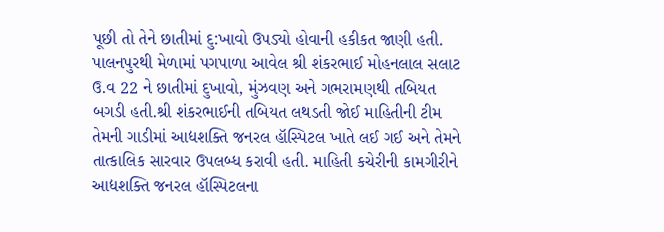પૂછી તો તેને છાતીમાં દુ:ખાવો ઉપડ્યો હોવાની હકીકત જાણી હતી. પાલનપુરથી મેળામાં પગપાળા આવેલ શ્રી શંકરભાઈ મોહનલાલ સલાટ ઉ.વ 22 ને છાતીમાં દુખાવો, મુંઝવણ અને ગભરામણથી તબિયત બગડી હતી.શ્રી શંકરભાઈની તબિયત લથડતી જોઈ માહિતીની ટીમ તેમની ગાડીમાં આદ્યશક્તિ જનરલ હૉસ્પિટલ ખાતે લઈ ગઈ અને તેમને તાત્કાલિક સારવાર ઉપલબ્ધ કરાવી હતી. માહિતી કચેરીની કામગીરીને આદ્યશક્તિ જનરલ હૉસ્પિટલના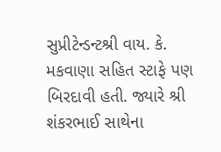સુપ્રીટેન્ડન્ટશ્રી વાય. કે. મકવાણા સહિત સ્ટાફે પણ બિરદાવી હતી. જ્યારે શ્રી શંકરભાઈ સાથેના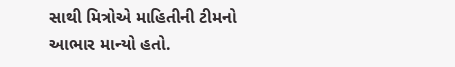સાથી મિત્રોએ માહિતીની ટીમનો આભાર માન્યો હતો.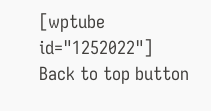[wptube id="1252022"]
Back to top button